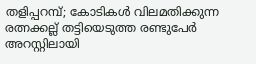തളിപ്പറമ്പ്; കോടികൾ വിലമതിക്കുന്ന രത്നക്കല്ല് തട്ടിയെടുത്ത രണ്ടുപേർ അറസ്റ്റിലായി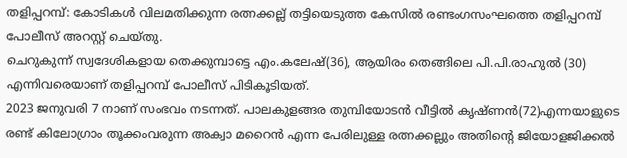തളിപ്പറമ്പ്: കോടികൾ വിലമതിക്കുന്ന രത്നക്കല്ല് തട്ടിയെടുത്ത കേസിൽ രണ്ടംഗസംഘത്തെ തളിപ്പറമ്പ് പോലീസ് അറസ്റ്റ് ചെയ്തു.
ചെറുകുന്ന് സ്വദേശികളായ തെക്കുമ്പാട്ടെ എം.കലേഷ്(36), ആയിരം തെങ്ങിലെ പി.പി.രാഹുൽ (30) എന്നിവരെയാണ് തളിപ്പറമ്പ് പോലീസ് പിടികൂടിയത്.
2023 ജനുവരി 7 നാണ് സംഭവം നടന്നത്. പാലകുളങ്ങര തുമ്പിയോടൻ വീട്ടിൽ കൃഷ്ണൻ(72)എന്നയാളുടെ രണ്ട് കിലോഗ്രാം തൂക്കംവരുന്ന അക്വാ മറൈൻ എന്ന പേരിലുള്ള രത്നക്കല്ലും അതിന്റെ ജിയോളജിക്കൽ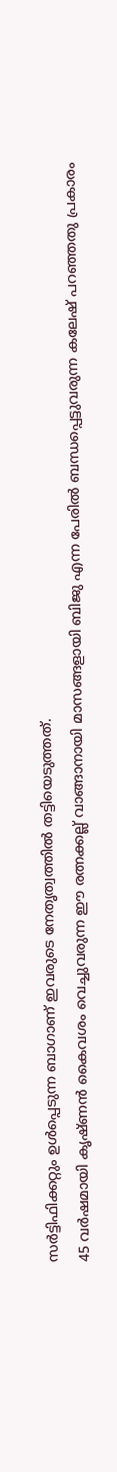സർട്ടിഫിക്കറ്റും ഉൾപ്പെടുന്ന ബാഗാണ് ഇവരുടെ നേതൃത്വത്തിൽ തട്ടിയെടുത്തത്.
45 വർഷമായി കൃഷ്ണൻ കൈവശം വെച്ചുവരുന്ന ഈ രത്നക്കല്ല് വാങ്ങാനായി മാസങ്ങളായി ബിജു എന്ന പേരിൽ ബന്ധപ്പെട്ടുവരുന്ന കലേഷ് പറഞ്ഞതു പ്രകാരം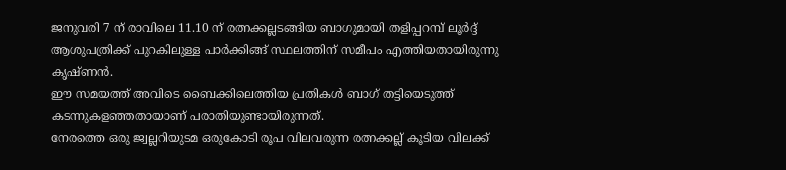ജനുവരി 7 ന് രാവിലെ 11.10 ന് രത്നക്കല്ലടങ്ങിയ ബാഗുമായി തളിപ്പറമ്പ് ലൂർദ്ദ് ആശുപത്രിക്ക് പുറകിലുള്ള പാർക്കിങ്ങ് സ്ഥലത്തിന് സമീപം എത്തിയതായിരുന്നു കൃഷ്ണൻ.
ഈ സമയത്ത് അവിടെ ബൈക്കിലെത്തിയ പ്രതികൾ ബാഗ് തട്ടിയെടുത്ത് കടന്നുകളഞ്ഞതായാണ് പരാതിയുണ്ടായിരുന്നത്.
നേരത്തെ ഒരു ജ്വല്ലറിയുടമ ഒരുകോടി രൂപ വിലവരുന്ന രത്നക്കല്ല് കൂടിയ വിലക്ക്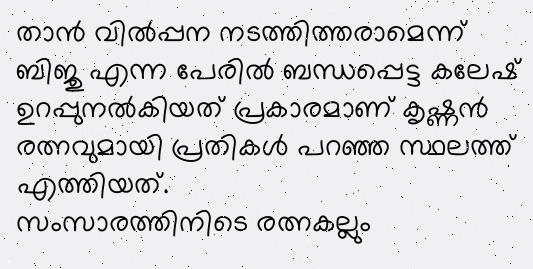താൻ വിൽപ്പന നടത്തിത്തരാമെന്ന് ബിജു എന്ന പേരിൽ ബന്ധപ്പെട്ട കലേഷ് ഉറപ്പുനൽകിയത് പ്രകാരമാണ് കൃഷ്ണൻ രത്നവുമായി പ്രതികൾ പറഞ്ഞ സ്ഥലത്ത് എത്തിയത്.
സംസാരത്തിനിടെ രത്നകല്ലും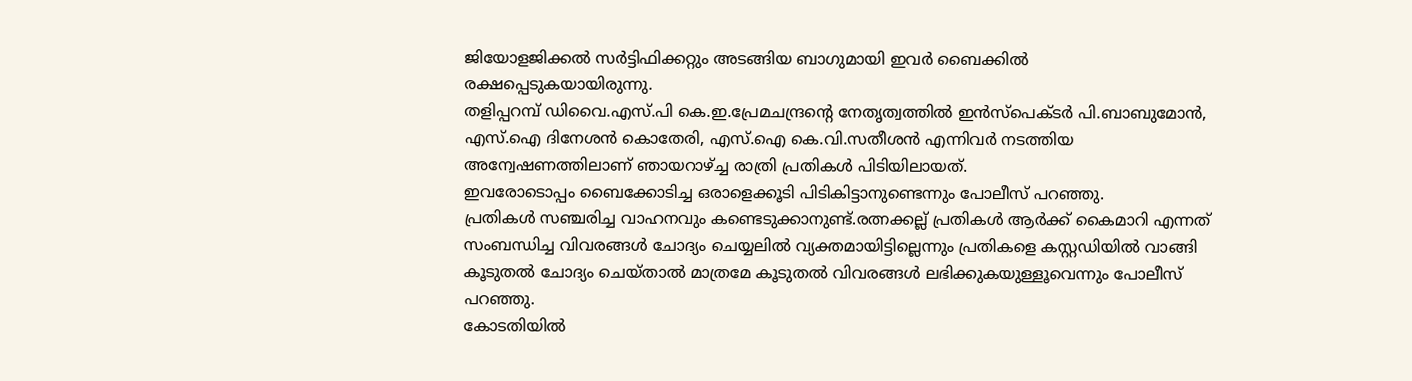ജിയോളജിക്കൽ സർട്ടിഫിക്കറ്റും അടങ്ങിയ ബാഗുമായി ഇവർ ബൈക്കിൽ രക്ഷപ്പെടുകയായിരുന്നു.
തളിപ്പറമ്പ് ഡിവൈ.എസ്.പി കെ.ഇ.പ്രേമചന്ദ്രൻ്റെ നേതൃത്വത്തിൽ ഇൻസ്പെക്ടർ പി.ബാബുമോൻ, എസ്.ഐ ദിനേശൻ കൊതേരി, എസ്.ഐ കെ.വി.സതീശൻ എന്നിവർ നടത്തിയ അന്വേഷണത്തിലാണ് ഞായറാഴ്ച്ച രാത്രി പ്രതികൾ പിടിയിലായത്.
ഇവരോടൊപ്പം ബൈക്കോടിച്ച ഒരാളെക്കൂടി പിടികിട്ടാനുണ്ടെന്നും പോലീസ് പറഞ്ഞു.
പ്രതികൾ സഞ്ചരിച്ച വാഹനവും കണ്ടെടുക്കാനുണ്ട്.രത്നക്കല്ല് പ്രതികൾ ആർക്ക് കൈമാറി എന്നത് സംബന്ധിച്ച വിവരങ്ങൾ ചോദ്യം ചെയ്യലിൽ വ്യക്തമായിട്ടില്ലെന്നും പ്രതികളെ കസ്റ്റഡിയിൽ വാങ്ങി കൂടുതൽ ചോദ്യം ചെയ്താൽ മാത്രമേ കൂടുതൽ വിവരങ്ങൾ ലഭിക്കുകയുള്ളൂവെന്നും പോലീസ് പറഞ്ഞു.
കോടതിയിൽ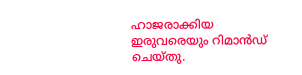ഹാജരാക്കിയ ഇരുവരെയും റിമാൻഡ് ചെയ്തു.